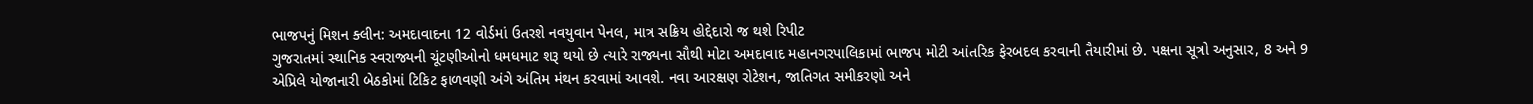ભાજપનું મિશન ક્લીન: અમદાવાદના 12 વોર્ડમાં ઉતરશે નવયુવાન પેનલ, માત્ર સક્રિય હોદ્દેદારો જ થશે રિપીટ
ગુજરાતમાં સ્થાનિક સ્વરાજ્યની ચૂંટણીઓનો ધમધમાટ શરૂ થયો છે ત્યારે રાજ્યના સૌથી મોટા અમદાવાદ મહાનગરપાલિકામાં ભાજપ મોટી આંતરિક ફેરબદલ કરવાની તૈયારીમાં છે. પક્ષના સૂત્રો અનુસાર, 8 અને 9 એપ્રિલે યોજાનારી બેઠકોમાં ટિકિટ ફાળવણી અંગે અંતિમ મંથન કરવામાં આવશે. નવા આરક્ષણ રોટેશન, જાતિગત સમીકરણો અને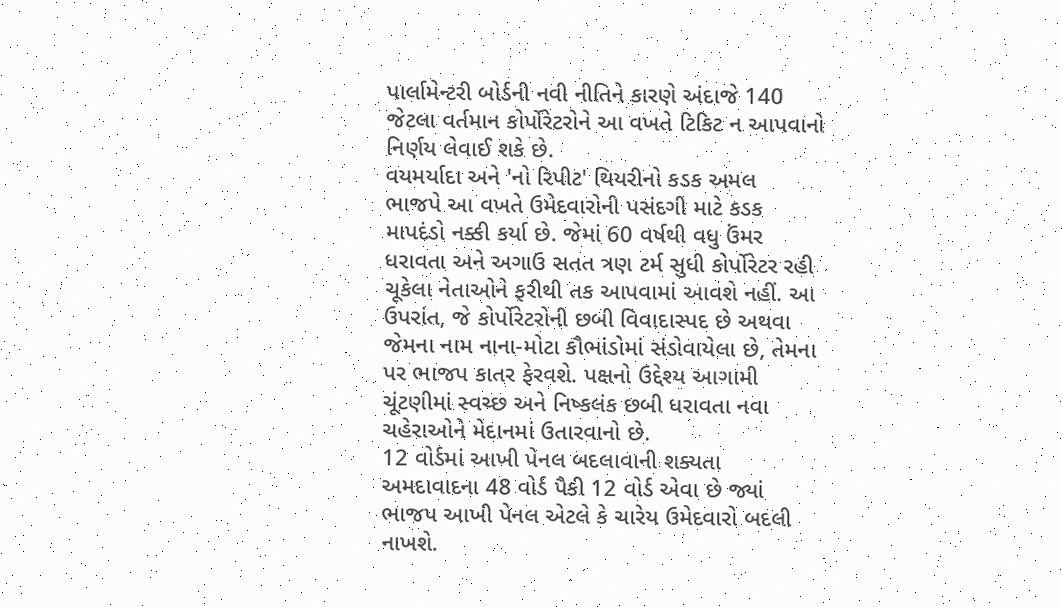પાર્લામેન્ટરી બોર્ડની નવી નીતિને કારણે અંદાજે 140 જેટલા વર્તમાન કોર્પોરેટરોને આ વખતે ટિકિટ ન આપવાનો નિર્ણય લેવાઈ શકે છે.
વયમર્યાદા અને 'નો રિપીટ' થિયરીનો કડક અમલ
ભાજપે આ વખતે ઉમેદવારોની પસંદગી માટે કડક માપદંડો નક્કી કર્યા છે. જેમાં 60 વર્ષથી વધુ ઉંમર ધરાવતા અને અગાઉ સતત ત્રણ ટર્મ સુધી કોર્પોરેટર રહી ચૂકેલા નેતાઓને ફરીથી તક આપવામાં આવશે નહીં. આ ઉપરાંત, જે કોર્પોરેટરોની છબી વિવાદાસ્પદ છે અથવા જેમના નામ નાના-મોટા કૌભાંડોમાં સંડોવાયેલા છે, તેમના પર ભાજપ કાતર ફેરવશે. પક્ષનો ઉદ્દેશ્ય આગામી ચૂંટણીમાં સ્વચ્છ અને નિષ્કલંક છબી ધરાવતા નવા ચહેરાઓને મેદાનમાં ઉતારવાનો છે.
12 વોર્ડમાં આખી પેનલ બદલાવાની શક્યતા
અમદાવાદના 48 વોર્ડ પૈકી 12 વોર્ડ એવા છે જ્યાં ભાજપ આખી પેનલ એટલે કે ચારેય ઉમેદવારો બદલી નાખશે.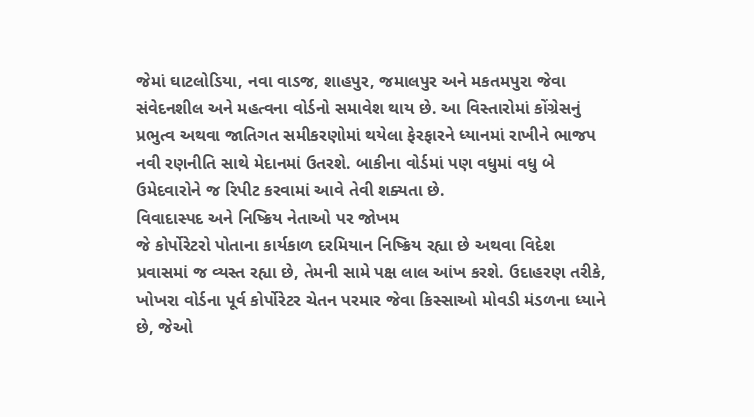જેમાં ઘાટલોડિયા, નવા વાડજ, શાહપુર, જમાલપુર અને મકતમપુરા જેવા સંવેદનશીલ અને મહત્વના વોર્ડનો સમાવેશ થાય છે. આ વિસ્તારોમાં કોંગ્રેસનું પ્રભુત્વ અથવા જાતિગત સમીકરણોમાં થયેલા ફેરફારને ધ્યાનમાં રાખીને ભાજપ નવી રણનીતિ સાથે મેદાનમાં ઉતરશે. બાકીના વોર્ડમાં પણ વધુમાં વધુ બે ઉમેદવારોને જ રિપીટ કરવામાં આવે તેવી શક્યતા છે.
વિવાદાસ્પદ અને નિષ્ક્રિય નેતાઓ પર જોખમ
જે કોર્પોરેટરો પોતાના કાર્યકાળ દરમિયાન નિષ્ક્રિય રહ્યા છે અથવા વિદેશ પ્રવાસમાં જ વ્યસ્ત રહ્યા છે, તેમની સામે પક્ષ લાલ આંખ કરશે. ઉદાહરણ તરીકે, ખોખરા વોર્ડના પૂર્વ કોર્પોરેટર ચેતન પરમાર જેવા કિસ્સાઓ મોવડી મંડળના ધ્યાને છે, જેઓ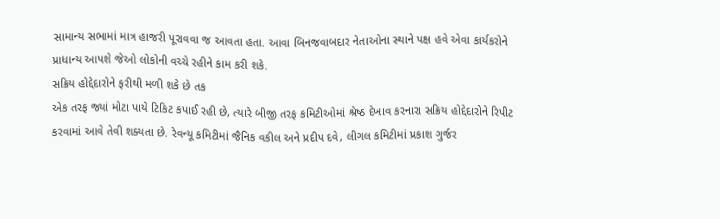સામાન્ય સભામાં માત્ર હાજરી પૂરાવવા જ આવતા હતા. આવા બિનજવાબદાર નેતાઓના સ્થાને પક્ષ હવે એવા કાર્યકરોને પ્રાધાન્ય આપશે જેઓ લોકોની વચ્ચે રહીને કામ કરી શકે.
સક્રિય હોદ્દેદારોને ફરીથી મળી શકે છે તક
એક તરફ જ્યાં મોટા પાયે ટિકિટ કપાઈ રહી છે, ત્યારે બીજી તરફ કમિટીઓમાં શ્રેષ્ઠ દેખાવ કરનારા સક્રિય હોદ્દેદારોને રિપીટ કરવામાં આવે તેવી શક્યતા છે. રેવન્યૂ કમિટીમાં જૈનિક વકીલ અને પ્રદીપ દવે, લીગલ કમિટીમાં પ્રકાશ ગુર્જર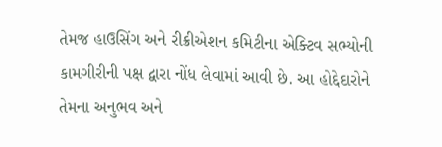તેમજ હાઉસિંગ અને રીક્રીએશન કમિટીના એક્ટિવ સભ્યોની કામગીરીની પક્ષ દ્વારા નોંધ લેવામાં આવી છે. આ હોદ્દેદારોને તેમના અનુભવ અને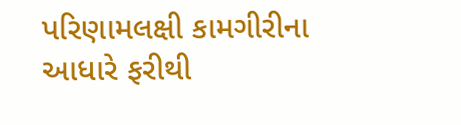પરિણામલક્ષી કામગીરીના આધારે ફરીથી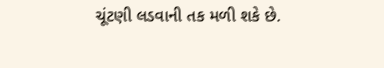ચૂંટણી લડવાની તક મળી શકે છે.